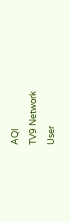AQI
TV9 Network
User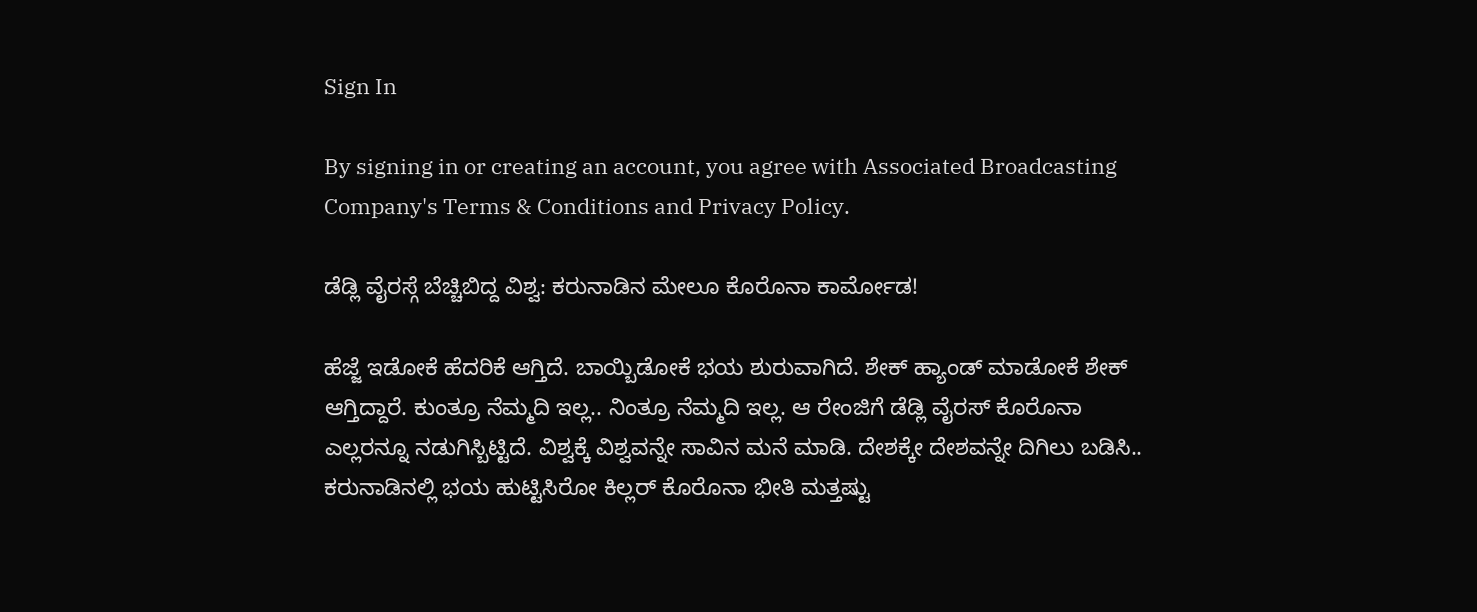Sign In

By signing in or creating an account, you agree with Associated Broadcasting Company's Terms & Conditions and Privacy Policy.

ಡೆಡ್ಲಿ ವೈರಸ್ಗೆ ಬೆಚ್ಚಿಬಿದ್ದ ವಿಶ್ವ: ಕರುನಾಡಿನ ಮೇಲೂ ಕೊರೊನಾ ಕಾರ್ಮೋಡ!

ಹೆಜ್ಜೆ ಇಡೋಕೆ ಹೆದರಿಕೆ ಆಗ್ತಿದೆ. ಬಾಯ್ಬಿಡೋಕೆ ಭಯ ಶುರುವಾಗಿದೆ. ಶೇಕ್ ಹ್ಯಾಂಡ್ ಮಾಡೋಕೆ ಶೇಕ್ ಆಗ್ತಿದ್ದಾರೆ. ಕುಂತ್ರೂ ನೆಮ್ಮದಿ ಇಲ್ಲ.. ನಿಂತ್ರೂ ನೆಮ್ಮದಿ ಇಲ್ಲ. ಆ ರೇಂಜಿಗೆ ಡೆಡ್ಲಿ ವೈರಸ್ ಕೊರೊನಾ ಎಲ್ಲರನ್ನೂ ನಡುಗಿಸ್ಬಿಟ್ಟಿದೆ. ವಿಶ್ವಕ್ಕೆ ವಿಶ್ವವನ್ನೇ ಸಾವಿನ ಮನೆ ಮಾಡಿ. ದೇಶಕ್ಕೇ ದೇಶವನ್ನೇ ದಿಗಿಲು ಬಡಿಸಿ.. ಕರುನಾಡಿನಲ್ಲಿ ಭಯ ಹುಟ್ಟಿಸಿರೋ ಕಿಲ್ಲರ್ ಕೊರೊನಾ ಭೀತಿ ಮತ್ತಷ್ಟು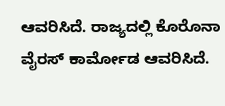ಆವರಿಸಿದೆ. ರಾಜ್ಯದಲ್ಲಿ ಕೊರೊನಾ ವೈರಸ್ ಕಾರ್ಮೋಡ ಆವರಿಸಿದೆ.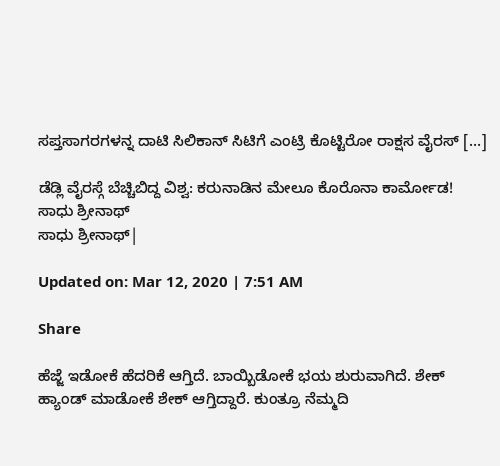ಸಪ್ತಸಾಗರಗಳನ್ನ ದಾಟಿ ಸಿಲಿಕಾನ್ ಸಿಟಿಗೆ ಎಂಟ್ರಿ ಕೊಟ್ಟಿರೋ ರಾಕ್ಷಸ ವೈರಸ್ […]

ಡೆಡ್ಲಿ ವೈರಸ್ಗೆ ಬೆಚ್ಚಿಬಿದ್ದ ವಿಶ್ವ: ಕರುನಾಡಿನ ಮೇಲೂ ಕೊರೊನಾ ಕಾರ್ಮೋಡ!
ಸಾಧು ಶ್ರೀನಾಥ್
ಸಾಧು ಶ್ರೀನಾಥ್|

Updated on: Mar 12, 2020 | 7:51 AM

Share

ಹೆಜ್ಜೆ ಇಡೋಕೆ ಹೆದರಿಕೆ ಆಗ್ತಿದೆ. ಬಾಯ್ಬಿಡೋಕೆ ಭಯ ಶುರುವಾಗಿದೆ. ಶೇಕ್ ಹ್ಯಾಂಡ್ ಮಾಡೋಕೆ ಶೇಕ್ ಆಗ್ತಿದ್ದಾರೆ. ಕುಂತ್ರೂ ನೆಮ್ಮದಿ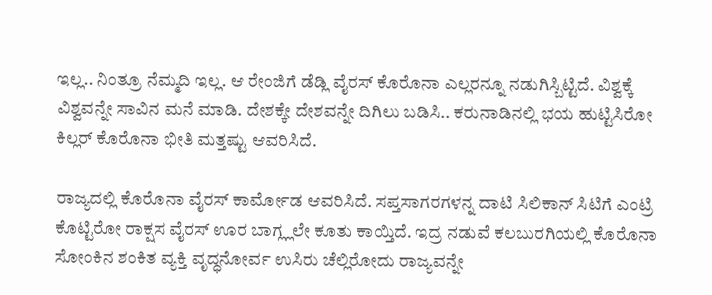ಇಲ್ಲ.. ನಿಂತ್ರೂ ನೆಮ್ಮದಿ ಇಲ್ಲ. ಆ ರೇಂಜಿಗೆ ಡೆಡ್ಲಿ ವೈರಸ್ ಕೊರೊನಾ ಎಲ್ಲರನ್ನೂ ನಡುಗಿಸ್ಬಿಟ್ಟಿದೆ. ವಿಶ್ವಕ್ಕೆ ವಿಶ್ವವನ್ನೇ ಸಾವಿನ ಮನೆ ಮಾಡಿ. ದೇಶಕ್ಕೇ ದೇಶವನ್ನೇ ದಿಗಿಲು ಬಡಿಸಿ.. ಕರುನಾಡಿನಲ್ಲಿ ಭಯ ಹುಟ್ಟಿಸಿರೋ ಕಿಲ್ಲರ್ ಕೊರೊನಾ ಭೀತಿ ಮತ್ತಷ್ಟು ಆವರಿಸಿದೆ.

ರಾಜ್ಯದಲ್ಲಿ ಕೊರೊನಾ ವೈರಸ್ ಕಾರ್ಮೋಡ ಆವರಿಸಿದೆ. ಸಪ್ತಸಾಗರಗಳನ್ನ ದಾಟಿ ಸಿಲಿಕಾನ್ ಸಿಟಿಗೆ ಎಂಟ್ರಿ ಕೊಟ್ಟಿರೋ ರಾಕ್ಷಸ ವೈರಸ್ ಊರ ಬಾಗ್ಲ್ಲಲೇ ಕೂತು ಕಾಯ್ತಿದೆ. ಇದ್ರ ನಡುವೆ ಕಲಬುರಗಿಯಲ್ಲಿ ಕೊರೊನಾ ಸೋಂಕಿನ ಶಂಕಿತ ವ್ಯಕ್ತಿ ವೃದ್ಧನೋರ್ವ ಉಸಿರು ಚೆಲ್ಲಿರೋದು ರಾಜ್ಯವನ್ನೇ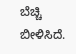ಬೆಚ್ಚಿ ಬೀಳಿಸಿದೆ.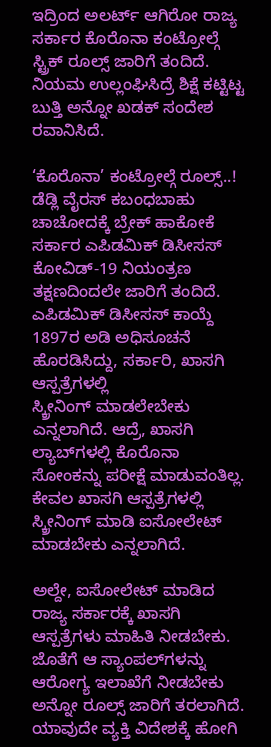ಇದ್ರಿಂದ ಅಲರ್ಟ್ ಆಗಿರೋ ರಾಜ್ಯ ಸರ್ಕಾರ ಕೊರೊನಾ ಕಂಟ್ರೋಲ್ಗೆ ಸ್ಟ್ರಿಕ್ ರೂಲ್ಸ್ ಜಾರಿಗೆ ತಂದಿದೆ. ನಿಯಮ ಉಲ್ಲಂಘಿಸಿದ್ರೆ ಶಿಕ್ಷೆ ಕಟ್ಟಿಟ್ಟ ಬುತ್ತಿ ಅನ್ನೋ ಖಡಕ್ ಸಂದೇಶ ರವಾನಿಸಿದೆ.

‘ಕೊರೊನಾ’ ಕಂಟ್ರೋಲ್ಗೆ ರೂಲ್ಸ್..! ಡೆಡ್ಲಿ ವೈರಸ್ ಕಬಂಧಬಾಹು ಚಾಚೋದಕ್ಕೆ ಬ್ರೇಕ್ ಹಾಕೋಕೆ ಸರ್ಕಾರ ಎಪಿಡಮಿಕ್ ಡಿಸೀಸಸ್ ಕೋವಿಡ್-19 ನಿಯಂತ್ರಣ ತಕ್ಷಣದಿಂದಲೇ ಜಾರಿಗೆ ತಂದಿದೆ. ಎಪಿಡಮಿಕ್ ಡಿಸೀಸಸ್ ಕಾಯ್ದೆ 1897ರ ಅಡಿ ಅಧಿಸೂಚನೆ ಹೊರಡಿಸಿದ್ದು, ಸರ್ಕಾರಿ, ಖಾಸಗಿ ಆಸ್ಪತ್ರೆಗಳಲ್ಲಿ ಸ್ಕ್ರೀನಿಂಗ್ ‌ಮಾಡಲೇಬೇಕು ಎನ್ನಲಾಗಿದೆ. ಆದ್ರೆ, ಖಾಸಗಿ ಲ್ಯಾಬ್‌ಗಳಲ್ಲಿ ಕೊರೊನಾ ಸೋಂಕನ್ನು ಪರೀಕ್ಷೆ ಮಾಡುವಂತಿಲ್ಲ. ಕೇವಲ ಖಾಸಗಿ ಆಸ್ಪತ್ರೆಗಳಲ್ಲಿ ಸ್ಕ್ರೀನಿಂಗ್ ಮಾಡಿ ಐಸೋಲೇಟ್ ಮಾಡಬೇಕು ಎನ್ನಲಾಗಿದೆ.

ಅಲ್ದೇ, ಐಸೋಲೇಟ್ ಮಾಡಿದ ರಾಜ್ಯ ಸರ್ಕಾರಕ್ಕೆ ಖಾಸಗಿ ಆಸ್ಪತ್ರೆಗಳು ಮಾಹಿತಿ ನೀಡಬೇಕು. ಜೊತೆಗೆ ಆ ಸ್ಯಾಂಪಲ್‌ಗಳನ್ನು ಆರೋಗ್ಯ ಇಲಾಖೆಗೆ ನೀಡಬೇಕು ಅನ್ನೋ ರೂಲ್ಸ್ ಜಾರಿಗೆ ತರಲಾಗಿದೆ. ಯಾವುದೇ ವ್ಯಕ್ತಿ ವಿದೇಶಕ್ಕೆ ಹೋಗಿ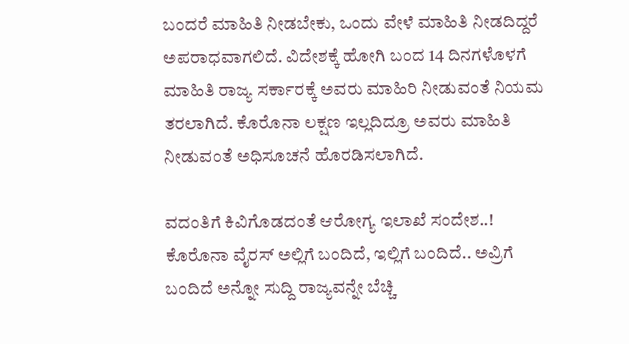ಬಂದರೆ ಮಾಹಿತಿ ನೀಡಬೇಕು, ಒಂದು ವೇಳೆ ಮಾಹಿತಿ ನೀಡದಿದ್ದರೆ ಅಪರಾಧವಾಗಲಿದೆ. ವಿದೇಶಕ್ಕೆ ಹೋಗಿ ಬಂದ 14 ದಿನಗಳೊಳಗೆ ಮಾಹಿತಿ ರಾಜ್ಯ ಸರ್ಕಾರಕ್ಕೆ ಅವರು ಮಾಹಿರಿ ನೀಡುವಂತೆ ನಿಯಮ ತರಲಾಗಿದೆ. ಕೊರೊನಾ ಲಕ್ಷಣ ಇಲ್ಲದಿದ್ರೂ ಅವರು ಮಾಹಿತಿ ನೀಡುವಂತೆ ಅಧಿಸೂಚನೆ ಹೊರಡಿಸಲಾಗಿದೆ.

ವದಂತಿಗೆ ಕಿವಿಗೊಡದಂತೆ ಆರೋಗ್ಯ ಇಲಾಖೆ ಸಂದೇಶ..! ಕೊರೊನಾ ವೈರಸ್ ಅಲ್ಲಿಗೆ ಬಂದಿದೆ, ಇಲ್ಲಿಗೆ ಬಂದಿದೆ.. ಅವ್ರಿಗೆ ಬಂದಿದೆ ಅನ್ನೋ ಸುದ್ದಿ ರಾಜ್ಯವನ್ನೇ ಬೆಚ್ಚಿ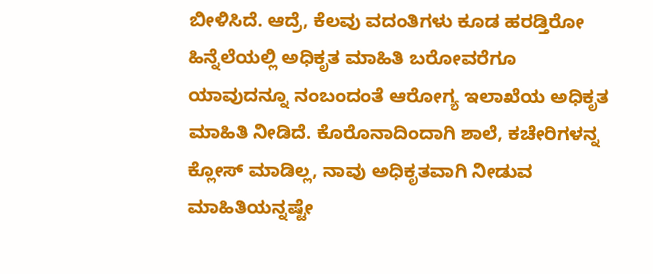ಬೀಳಿಸಿದೆ. ಆದ್ರೆ, ಕೆಲವು ವದಂತಿಗಳು ಕೂಡ ಹರಡ್ತಿರೋ ಹಿನ್ನೆಲೆಯಲ್ಲಿ ಅಧಿಕೃತ ಮಾಹಿತಿ ಬರೋವರೆಗೂ ಯಾವುದನ್ನೂ ನಂಬಂದಂತೆ ಆರೋಗ್ಯ ಇಲಾಖೆಯ ಅಧಿಕೃತ ಮಾಹಿತಿ ನೀಡಿದೆ. ಕೊರೊನಾದಿಂದಾಗಿ ಶಾಲೆ, ಕಚೇರಿಗಳನ್ನ ಕ್ಲೋಸ್ ಮಾಡಿಲ್ಲ, ನಾವು ಅಧಿಕೃತವಾಗಿ ನೀಡುವ ಮಾಹಿತಿಯನ್ನಷ್ಟೇ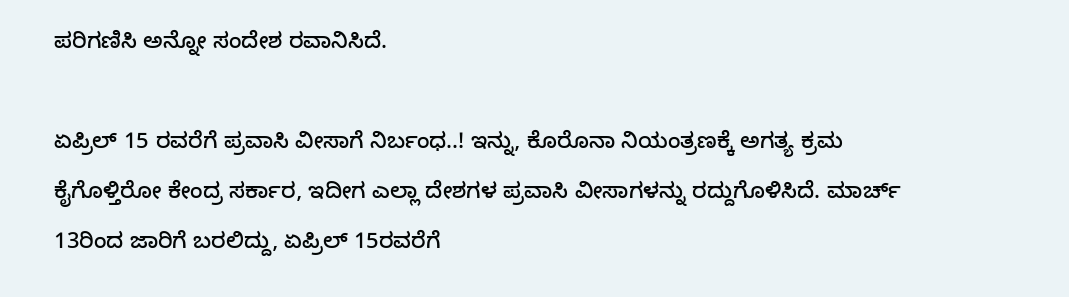ಪರಿಗಣಿಸಿ ಅನ್ನೋ ಸಂದೇಶ ರವಾನಿಸಿದೆ.

ಏಪ್ರಿಲ್ 15 ರವರೆಗೆ ಪ್ರವಾಸಿ ವೀಸಾಗೆ ನಿರ್ಬಂಧ..! ಇನ್ನು, ಕೊರೊನಾ ನಿಯಂತ್ರಣಕ್ಕೆ ಅಗತ್ಯ ಕ್ರಮ ಕೈಗೊಳ್ತಿರೋ ಕೇಂದ್ರ ಸರ್ಕಾರ, ಇದೀಗ ಎಲ್ಲಾ ದೇಶಗಳ ಪ್ರವಾಸಿ ವೀಸಾಗಳನ್ನು ರದ್ದುಗೊಳಿಸಿದೆ. ಮಾರ್ಚ್ 13ರಿಂದ ಜಾರಿಗೆ ಬರಲಿದ್ದು, ಏಪ್ರಿಲ್ 15ರವರೆಗೆ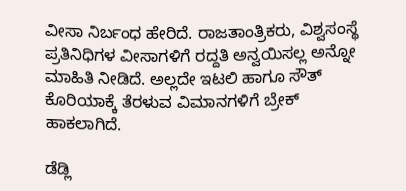ವೀಸಾ ನಿರ್ಬಂಧ ಹೇರಿದೆ. ರಾಜತಾಂತ್ರಿಕರು, ವಿಶ್ವಸಂಸ್ಥೆ ಪ್ರತಿನಿಧಿಗಳ ವೀಸಾಗಳಿಗೆ ರದ್ದತಿ ಅನ್ವಯಿಸಲ್ಲ ಅನ್ನೋ ಮಾಹಿತಿ ನೀಡಿದೆ. ಅಲ್ಲದೇ ಇಟಲಿ ಹಾಗೂ ಸೌತ್ ಕೊರಿಯಾಕ್ಕೆ ತೆರಳುವ ವಿಮಾನಗಳಿಗೆ ಬ್ರೇಕ್ ಹಾಕಲಾಗಿದೆ.

ಡೆಡ್ಲಿ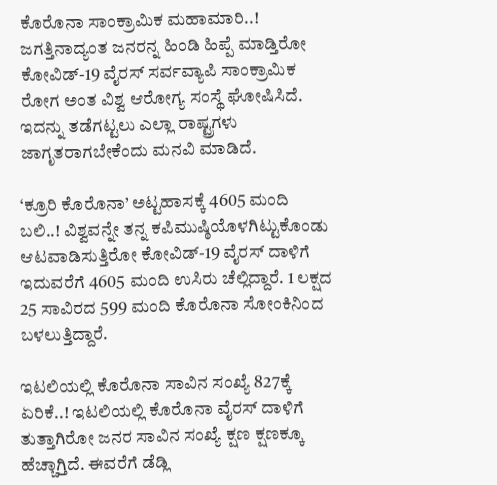ಕೊರೊನಾ ಸಾಂಕ್ರಾಮಿಕ ಮಹಾಮಾರಿ..! ಜಗತ್ತಿನಾದ್ಯಂತ ಜನರನ್ನ ಹಿಂಡಿ ಹಿಪ್ಪೆ ಮಾಡ್ತಿರೋ ಕೋವಿಡ್-19 ವೈರಸ್ ಸರ್ವವ್ಯಾಪಿ ಸಾಂಕ್ರಾಮಿಕ ರೋಗ ಅಂತ ವಿಶ್ವ ಆರೋಗ್ಯ ಸಂಸ್ಥೆ ಘೋಷಿಸಿದೆ. ಇದನ್ನು ತಡೆಗಟ್ಟಲು ಎಲ್ಲಾ ರಾಷ್ಟ್ರಗಳು ಜಾಗೃತರಾಗಬೇಕೆಂದು ಮನವಿ ಮಾಡಿದೆ.

‘ಕ್ರೂರಿ ಕೊರೊನಾ’ ಅಟ್ಟಹಾಸಕ್ಕೆ 4605 ಮಂದಿ ಬಲಿ..! ವಿಶ್ವವನ್ನೇ ತನ್ನ ಕಪಿಮುಷ್ಠಿಯೊಳಗಿಟ್ಟುಕೊಂಡು ಆಟವಾಡಿಸುತ್ತಿರೋ ಕೋವಿಡ್-19 ವೈರಸ್ ದಾಳಿಗೆ ಇದುವರೆಗೆ 4605 ಮಂದಿ ಉಸಿರು ಚೆಲ್ಲಿದ್ದಾರೆ. 1 ಲಕ್ಷದ 25 ಸಾವಿರದ 599 ಮಂದಿ ಕೊರೊನಾ ಸೋಂಕಿನಿಂದ ಬಳಲುತ್ತಿದ್ದಾರೆ.

ಇಟಲಿಯಲ್ಲಿ ಕೊರೊನಾ ಸಾವಿನ ಸಂಖ್ಯೆ 827ಕ್ಕೆ ಏರಿಕೆ..! ಇಟಲಿಯಲ್ಲಿ ಕೊರೊನಾ ವೈರಸ್ ದಾಳಿಗೆ ತುತ್ತಾಗಿರೋ ಜನರ ಸಾವಿನ ಸಂಖ್ಯೆ ಕ್ಷಣ ಕ್ಷಣಕ್ಕೂ ಹೆಚ್ಚಾಗ್ತಿದೆ. ಈವರೆಗೆ ಡೆಡ್ಲಿ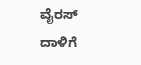ವೈರಸ್ ದಾಳಿಗೆ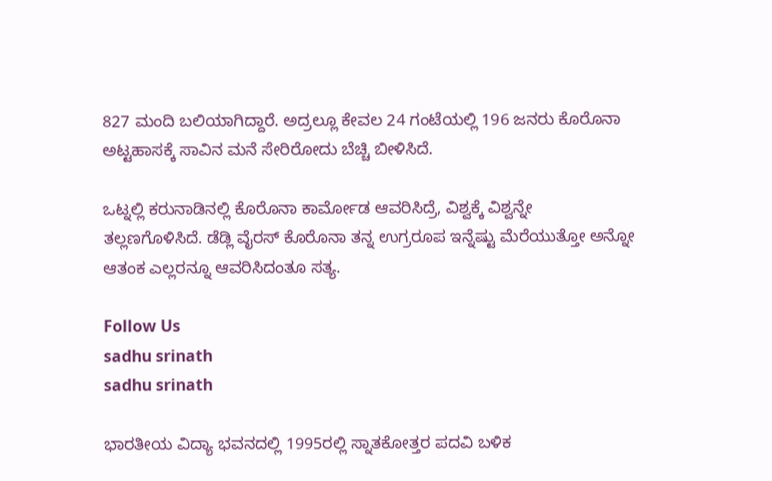827 ಮಂದಿ ಬಲಿಯಾಗಿದ್ದಾರೆ. ಅದ್ರಲ್ಲೂ ಕೇವಲ 24 ಗಂಟೆಯಲ್ಲಿ 196 ಜನರು ಕೊರೊನಾ ಅಟ್ಟಹಾಸಕ್ಕೆ ಸಾವಿನ ಮನೆ ಸೇರಿರೋದು ಬೆಚ್ಚಿ ಬೀಳಿಸಿದೆ.

ಒಟ್ನಲ್ಲಿ ಕರುನಾಡಿನಲ್ಲಿ ಕೊರೊನಾ ಕಾರ್ಮೋಡ ಆವರಿಸಿದ್ರೆ, ವಿಶ್ವಕ್ಕೆ ವಿಶ್ವನ್ನೇ ತಲ್ಲಣಗೊಳಿಸಿದೆ. ಡೆಡ್ಲಿ ವೈರಸ್ ಕೊರೊನಾ ತನ್ನ ಉಗ್ರರೂಪ ಇನ್ನೆಷ್ಟು ಮೆರೆಯುತ್ತೋ ಅನ್ನೋ ಆತಂಕ ಎಲ್ಲರನ್ನೂ ಆವರಿಸಿದಂತೂ ಸತ್ಯ.

Follow Us
sadhu srinath
sadhu srinath

ಭಾರತೀಯ ವಿದ್ಯಾ ಭವನದಲ್ಲಿ 1995ರಲ್ಲಿ ಸ್ನಾತಕೋತ್ತರ ಪದವಿ ಬಳಿಕ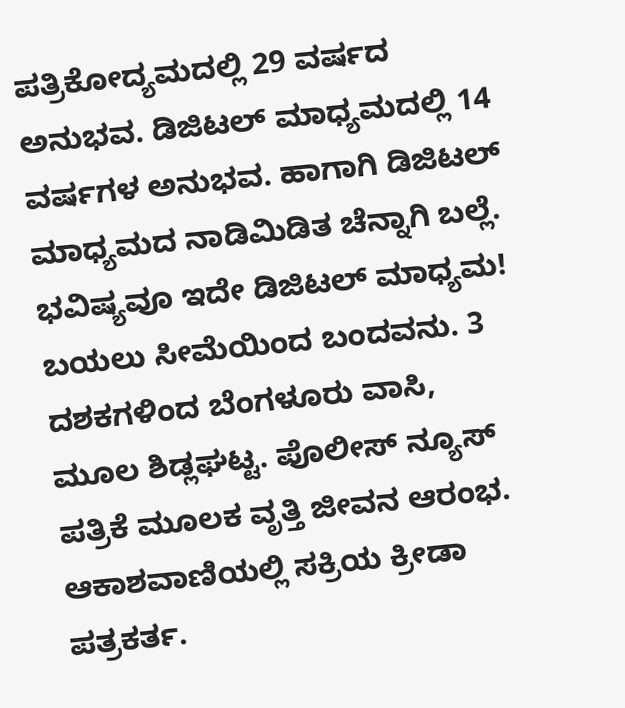ಪತ್ರಿಕೋದ್ಯಮದಲ್ಲಿ 29 ವರ್ಷದ ಅನುಭವ. ಡಿಜಿಟಲ್ ಮಾಧ್ಯಮದಲ್ಲಿ 14 ವರ್ಷಗಳ ಅನುಭವ. ಹಾಗಾಗಿ ಡಿಜಿಟಲ್ ಮಾಧ್ಯಮದ ನಾಡಿಮಿಡಿತ ಚೆನ್ನಾಗಿ ಬಲ್ಲೆ. ಭವಿಷ್ಯವೂ ಇದೇ ಡಿಜಿಟಲ್ ಮಾಧ್ಯಮ! ಬಯಲು ಸೀಮೆಯಿಂದ ಬಂದವನು. 3 ದಶಕಗಳಿಂದ ಬೆಂಗಳೂರು ವಾಸಿ, ಮೂಲ ಶಿಡ್ಲಘಟ್ಟ. ಪೊಲೀಸ್ ನ್ಯೂಸ್ ಪತ್ರಿಕೆ ಮೂಲಕ ವೃತ್ತಿ ಜೀವನ ಆರಂಭ. ಆಕಾಶವಾಣಿಯಲ್ಲಿ ಸಕ್ರಿಯ ಕ್ರೀಡಾ ಪತ್ರಕರ್ತ.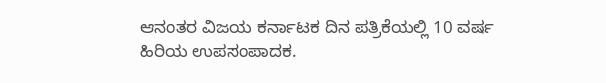ಆನಂತರ ವಿಜಯ ಕರ್ನಾಟಕ ದಿನ ಪತ್ರಿಕೆಯಲ್ಲಿ 10 ವರ್ಷ ಹಿರಿಯ ಉಪಸಂಪಾದಕ.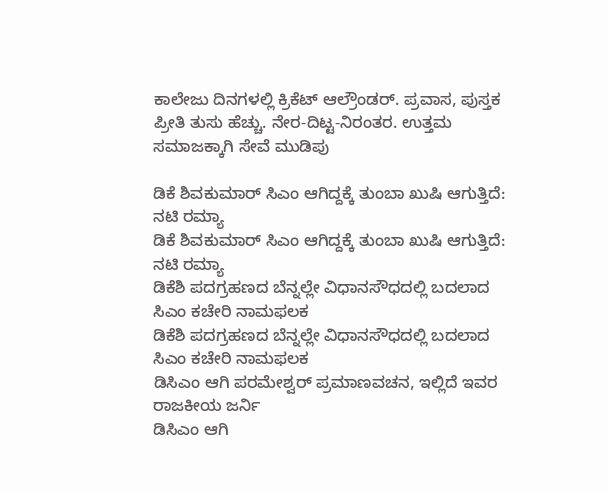ಕಾಲೇಜು ದಿನಗಳಲ್ಲಿ ಕ್ರಿಕೆಟ್ ಆಲ್ರೌಂಡರ್. ಪ್ರವಾಸ, ಪುಸ್ತಕ ಪ್ರೀತಿ ತುಸು ಹೆಚ್ಚು. ನೇರ-ದಿಟ್ಟ-ನಿರಂತರ. ಉತ್ತಮ ಸಮಾಜಕ್ಕಾಗಿ ಸೇವೆ ಮುಡಿಪು

ಡಿಕೆ ಶಿವಕುಮಾರ್ ಸಿಎಂ ಆಗಿದ್ದಕ್ಕೆ ತುಂಬಾ ಖುಷಿ ಆಗುತ್ತಿದೆ: ನಟಿ ರಮ್ಯಾ
ಡಿಕೆ ಶಿವಕುಮಾರ್ ಸಿಎಂ ಆಗಿದ್ದಕ್ಕೆ ತುಂಬಾ ಖುಷಿ ಆಗುತ್ತಿದೆ: ನಟಿ ರಮ್ಯಾ
ಡಿಕೆಶಿ ಪದಗ್ರಹಣದ ಬೆನ್ನಲ್ಲೇ ವಿಧಾನಸೌಧದಲ್ಲಿ ಬದಲಾದ ಸಿಎಂ ಕಚೇರಿ ನಾಮಫಲಕ
ಡಿಕೆಶಿ ಪದಗ್ರಹಣದ ಬೆನ್ನಲ್ಲೇ ವಿಧಾನಸೌಧದಲ್ಲಿ ಬದಲಾದ ಸಿಎಂ ಕಚೇರಿ ನಾಮಫಲಕ
ಡಿಸಿಎಂ ಆಗಿ ಪರಮೇಶ್ವರ್ ಪ್ರಮಾಣವಚನ, ಇಲ್ಲಿದೆ ಇವರ ರಾಜಕೀಯ ಜರ್ನಿ
ಡಿಸಿಎಂ ಆಗಿ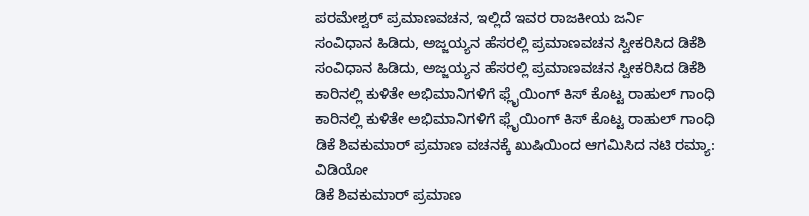ಪರಮೇಶ್ವರ್ ಪ್ರಮಾಣವಚನ, ಇಲ್ಲಿದೆ ಇವರ ರಾಜಕೀಯ ಜರ್ನಿ
ಸಂವಿಧಾನ ಹಿಡಿದು, ಅಜ್ಜಯ್ಯನ ಹೆಸರಲ್ಲಿ ಪ್ರಮಾಣವಚನ ಸ್ವೀಕರಿಸಿದ ಡಿಕೆಶಿ
ಸಂವಿಧಾನ ಹಿಡಿದು, ಅಜ್ಜಯ್ಯನ ಹೆಸರಲ್ಲಿ ಪ್ರಮಾಣವಚನ ಸ್ವೀಕರಿಸಿದ ಡಿಕೆಶಿ
ಕಾರಿನಲ್ಲಿ ಕುಳಿತೇ ಅಭಿಮಾನಿಗಳಿಗೆ ಫ್ಲೈಯಿಂಗ್ ಕಿಸ್ ಕೊಟ್ಟ ರಾಹುಲ್ ಗಾಂಧಿ
ಕಾರಿನಲ್ಲಿ ಕುಳಿತೇ ಅಭಿಮಾನಿಗಳಿಗೆ ಫ್ಲೈಯಿಂಗ್ ಕಿಸ್ ಕೊಟ್ಟ ರಾಹುಲ್ ಗಾಂಧಿ
ಡಿಕೆ ಶಿವಕುಮಾರ್ ಪ್ರಮಾಣ ವಚನಕ್ಕೆ ಖುಷಿಯಿಂದ ಆಗಮಿಸಿದ ನಟಿ ರಮ್ಯಾ: ವಿಡಿಯೋ
ಡಿಕೆ ಶಿವಕುಮಾರ್ ಪ್ರಮಾಣ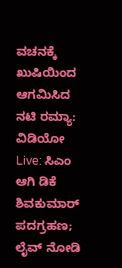ವಚನಕ್ಕೆ ಖುಷಿಯಿಂದ ಆಗಮಿಸಿದ ನಟಿ ರಮ್ಯಾ: ವಿಡಿಯೋ
Live: ಸಿಎಂ ಆಗಿ ಡಿಕೆ ಶಿವಕುಮಾರ್ ಪದಗ್ರಹಣ; ಲೈವ್ ನೋಡಿ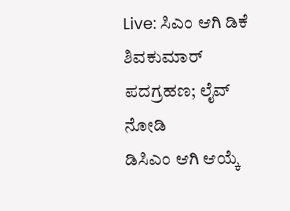Live: ಸಿಎಂ ಆಗಿ ಡಿಕೆ ಶಿವಕುಮಾರ್ ಪದಗ್ರಹಣ; ಲೈವ್ ನೋಡಿ
ಡಿಸಿಎಂ ಆಗಿ ಆಯ್ಕೆ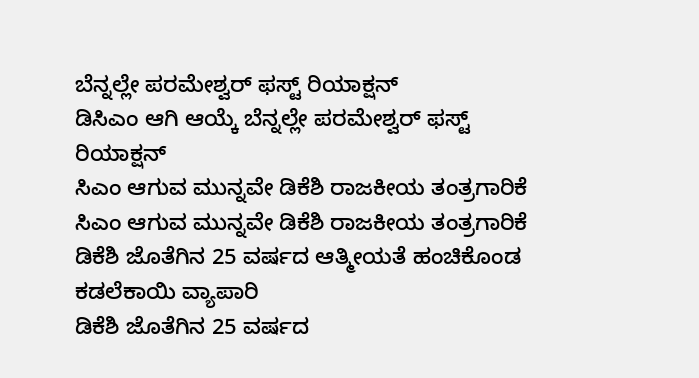ಬೆನ್ನಲ್ಲೇ ಪರಮೇಶ್ವರ್ ಫಸ್ಟ್ ರಿಯಾಕ್ಷನ್
ಡಿಸಿಎಂ ಆಗಿ ಆಯ್ಕೆ ಬೆನ್ನಲ್ಲೇ ಪರಮೇಶ್ವರ್ ಫಸ್ಟ್ ರಿಯಾಕ್ಷನ್
ಸಿಎಂ ಆಗುವ ಮುನ್ನವೇ ಡಿಕೆಶಿ ರಾಜಕೀಯ ತಂತ್ರಗಾರಿಕೆ
ಸಿಎಂ ಆಗುವ ಮುನ್ನವೇ ಡಿಕೆಶಿ ರಾಜಕೀಯ ತಂತ್ರಗಾರಿಕೆ
ಡಿಕೆಶಿ ಜೊತೆಗಿನ 25 ವರ್ಷದ ಆತ್ಮೀಯತೆ ಹಂಚಿಕೊಂಡ ಕಡಲೆಕಾಯಿ ವ್ಯಾಪಾರಿ
ಡಿಕೆಶಿ ಜೊತೆಗಿನ 25 ವರ್ಷದ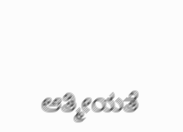ಆತ್ಮೀಯತೆ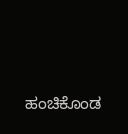ಹಂಚಿಕೊಂಡ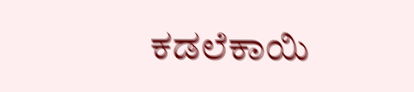ಕಡಲೆಕಾಯಿ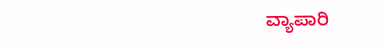ವ್ಯಾಪಾರಿ